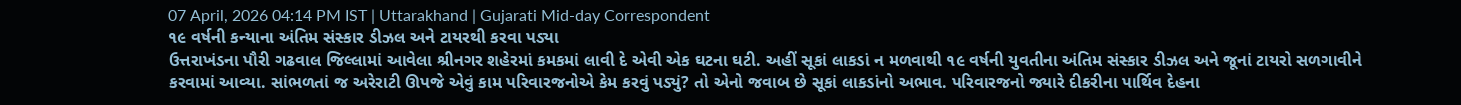07 April, 2026 04:14 PM IST | Uttarakhand | Gujarati Mid-day Correspondent
૧૯ વર્ષની કન્યાના અંતિમ સંસ્કાર ડીઝલ અને ટાયરથી કરવા પડ્યા
ઉત્તરાખંડના પૌરી ગઢવાલ જિલ્લામાં આવેલા શ્રીનગર શહેરમાં કમકમાં લાવી દે એવી એક ઘટના ઘટી. અહીં સૂકાં લાકડાં ન મળવાથી ૧૯ વર્ષની યુવતીના અંતિમ સંસ્કાર ડીઝલ અને જૂનાં ટાયરો સળગાવીને કરવામાં આવ્યા. સાંભળતાં જ અરેરાટી ઊપજે એવું કામ પરિવારજનોએ કેમ કરવું પડ્યું? તો એનો જવાબ છે સૂકાં લાકડાંનો અભાવ. પરિવારજનો જ્યારે દીકરીના પાર્થિવ દેહના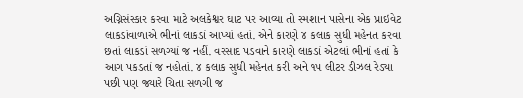અગ્નિસંસ્કાર કરવા માટે અલકેશ્વર ઘાટ પર આવ્યા તો સ્મશાન પાસેના એક પ્રાઇવેટ લાકડાંવાળાએ ભીનાં લાકડાં આપ્યાં હતાં. એને કારણે ૪ કલાક સુધી મહેનત કરવા છતાં લાકડાં સળગ્યાં જ નહીં. વરસાદ પડવાને કારણે લાકડાં એટલાં ભીનાં હતાં કે આગ પકડતાં જ નહોતાં. ૪ કલાક સુધી મહેનત કરી અને ૧૫ લીટર ડીઝલ રેડ્યા પછી પણ જ્યારે ચિતા સળગી જ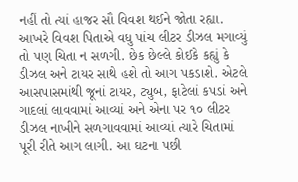નહીં તો ત્યાં હાજર સૌ વિવશ થઈને જોતા રહ્યા. આખરે વિવશ પિતાએ વધુ પાંચ લીટર ડીઝલ મગાવ્યું તો પણ ચિતા ન સળગી. છેક છેલ્લે કોઈકે કહ્યું કે ડીઝલ અને ટાયર સાથે હશે તો આગ પકડાશે. એટલે આસપાસમાંથી જૂનાં ટાયર, ટ્યુબ, ફાટેલાં કપડાં અને ગાદલાં લાવવામાં આવ્યાં અને એના પર ૧૦ લીટર ડીઝલ નાખીને સળગાવવામાં આવ્યાં ત્યારે ચિતામાં પૂરી રીતે આગ લાગી. આ ઘટના પછી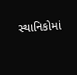સ્થાનિકોમાં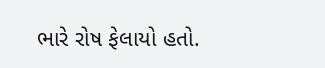ભારે રોષ ફેલાયો હતો.